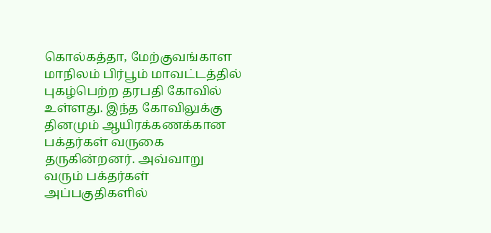கொல்கத்தா, மேற்குவங்காள மாநிலம் பிர்பூம் மாவட்டத்தில் புகழ்பெற்ற தரபதி கோவில் உள்ளது. இந்த கோவிலுக்கு தினமும் ஆயிரக்கணக்கான பக்தர்கள் வருகை தருகின்றனர். அவ்வாறு வரும் பக்தர்கள் அப்பகுதிகளில்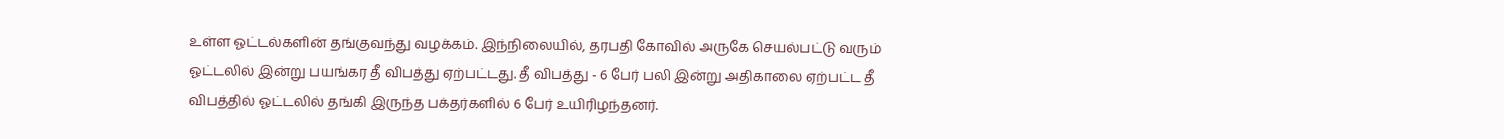உள்ள ஓட்டல்களின் தங்குவந்து வழக்கம். இந்நிலையில், தரபதி கோவில் அருகே செயல்பட்டு வரும் ஓட்டலில் இன்று பயங்கர தீ விபத்து ஏற்பட்டது. தீ விபத்து - 6 பேர் பலி இன்று அதிகாலை ஏற்பட்ட தீ விபத்தில் ஓட்டலில் தங்கி இருந்த பக்தர்களில் 6 பேர் உயிரிழந்தனர்.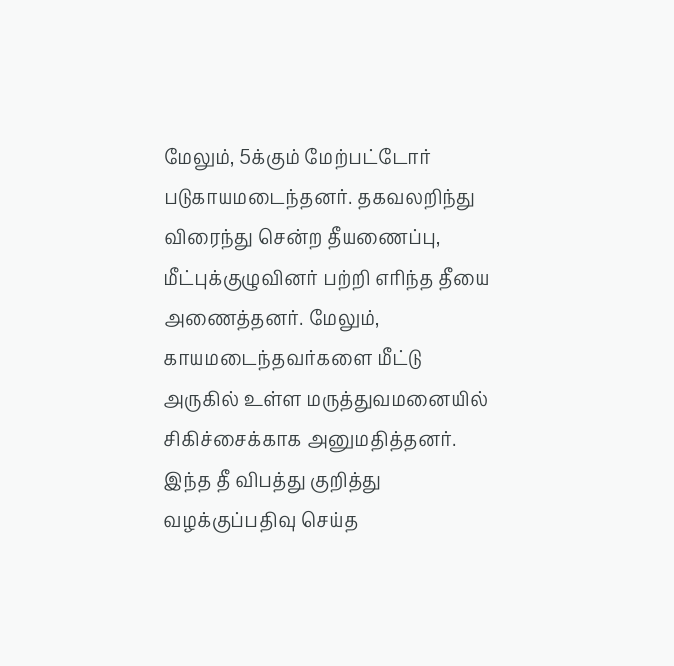மேலும், 5க்கும் மேற்பட்டோர் படுகாயமடைந்தனர். தகவலறிந்து விரைந்து சென்ற தீயணைப்பு, மீட்புக்குழுவினர் பற்றி எரிந்த தீயை அணைத்தனர். மேலும், காயமடைந்தவர்களை மீட்டு அருகில் உள்ள மருத்துவமனையில் சிகிச்சைக்காக அனுமதித்தனர். இந்த தீ விபத்து குறித்து வழக்குப்பதிவு செய்த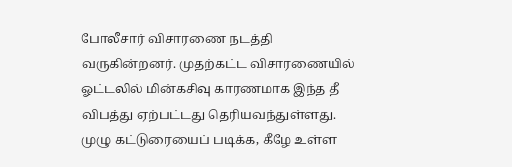போலீசார் விசாரணை நடத்தி வருகின்றனர். முதற்கட்ட விசாரணையில் ஓட்டலில் மின்கசிவு காரணமாக இந்த தீ விபத்து ஏற்பட்டது தெரியவந்துள்ளது. முழு கட்டுரையைப் படிக்க, கீழே உள்ள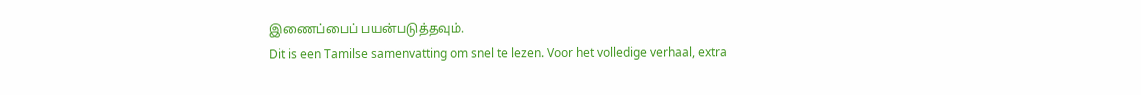இணைப்பைப் பயன்படுத்தவும்.
Dit is een Tamilse samenvatting om snel te lezen. Voor het volledige verhaal, extra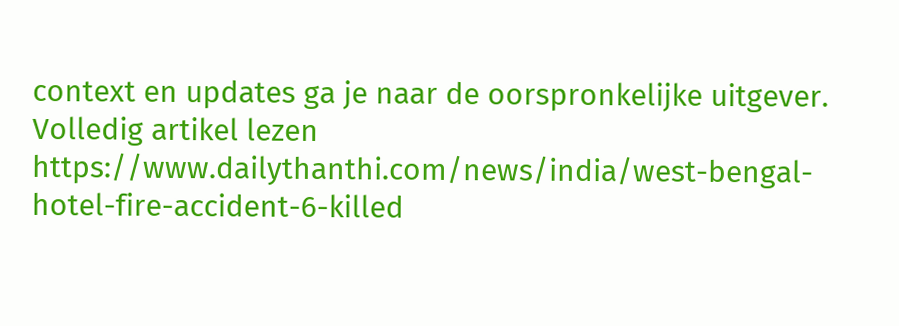context en updates ga je naar de oorspronkelijke uitgever.
Volledig artikel lezen
https://www.dailythanthi.com/news/india/west-bengal-hotel-fire-accident-6-killed